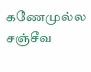கணேமுல்ல சஞ்சீவ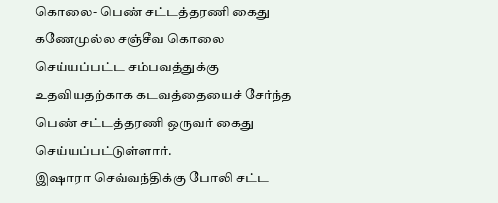கொலை- பெண் சட்டத்தரணி கைது
கணேமுல்ல சஞ்சீவ கொலை செய்யப்பட்ட சம்பவத்துக்கு உதவியதற்காக கடவத்தையைச் சேர்ந்த பெண் சட்டத்தரணி ஒருவர் கைது செய்யப்பட்டுள்ளார்.
இஷாரா செவ்வந்திக்கு போலி சட்ட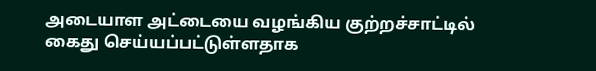அடையாள அட்டையை வழங்கிய குற்றச்சாட்டில் கைது செய்யப்பட்டுள்ளதாக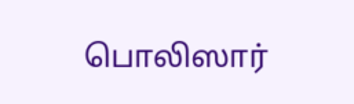பொலிஸார்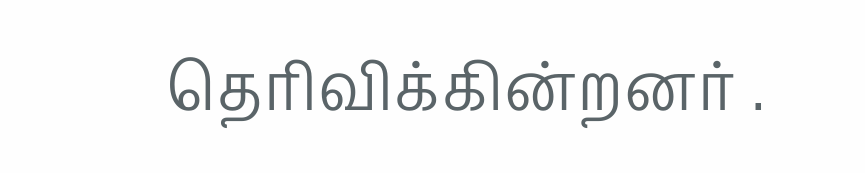தெரிவிக்கின்றனர் .